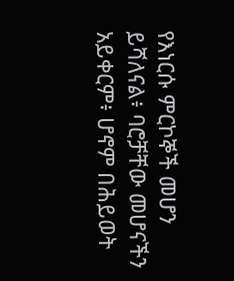የእነርሱ ምርኮኞች መሆን ይሻለናል፥ ባሮቻቸው መሆናችን አይቀርም፥ ሆኖም በሕይወት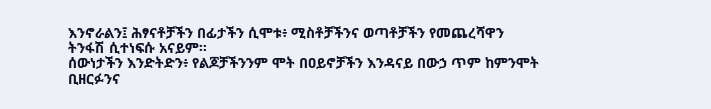እንኖራልን፤ ሕፃናቶቻችን በፊታችን ሲሞቱ፥ ሚስቶቻችንና ወጣቶቻችን የመጨረሻዋን ትንፋሽ ሲተነፍሱ አናይም።
ሰውነታችን እንድትድን፥ የልጆቻችንንም ሞት በዐይኖቻችን እንዳናይ በውኃ ጥም ከምንሞት ቢዘርፉንና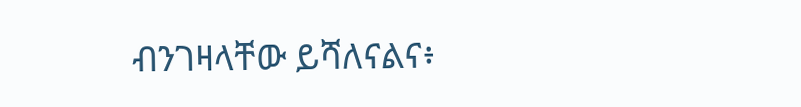ብንገዛላቸው ይሻለናልና፥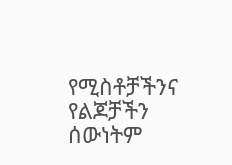የሚስቶቻችንና የልጆቻችን ሰውነትም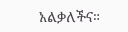አልቃለችና።